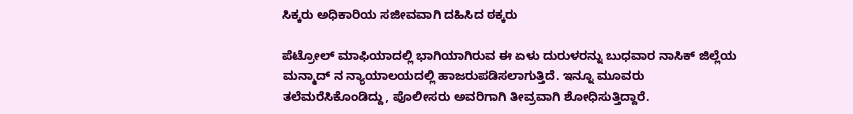ಸಿಕ್ಕರು ಅಧಿಕಾರಿಯ ಸಜೀವವಾಗಿ ದಹಿಸಿದ ಠಕ್ಕರು

ಪೆಟ್ರೋಲ್ ಮಾಫಿಯಾದಲ್ಲಿ ಭಾಗಿಯಾಗಿರುವ ಈ ಏಳು ದುರುಳರನ್ನು ಬುಧವಾರ ನಾಸಿಕ್ ಜಿಲ್ಲೆಯ ಮನ್ಮಾದ್ ನ ನ್ಯಾಯಾಲಯದಲ್ಲಿ ಹಾಜರುಪಡಿಸಲಾಗುತ್ತಿದೆ. ಇನ್ನೂ ಮೂವರು ತಲೆಮರೆಸಿಕೊಂಡಿದ್ದು, ಪೊಲೀಸರು ಅವರಿಗಾಗಿ ತೀವ್ರವಾಗಿ ಶೋಧಿಸುತ್ತಿದ್ದಾರೆ.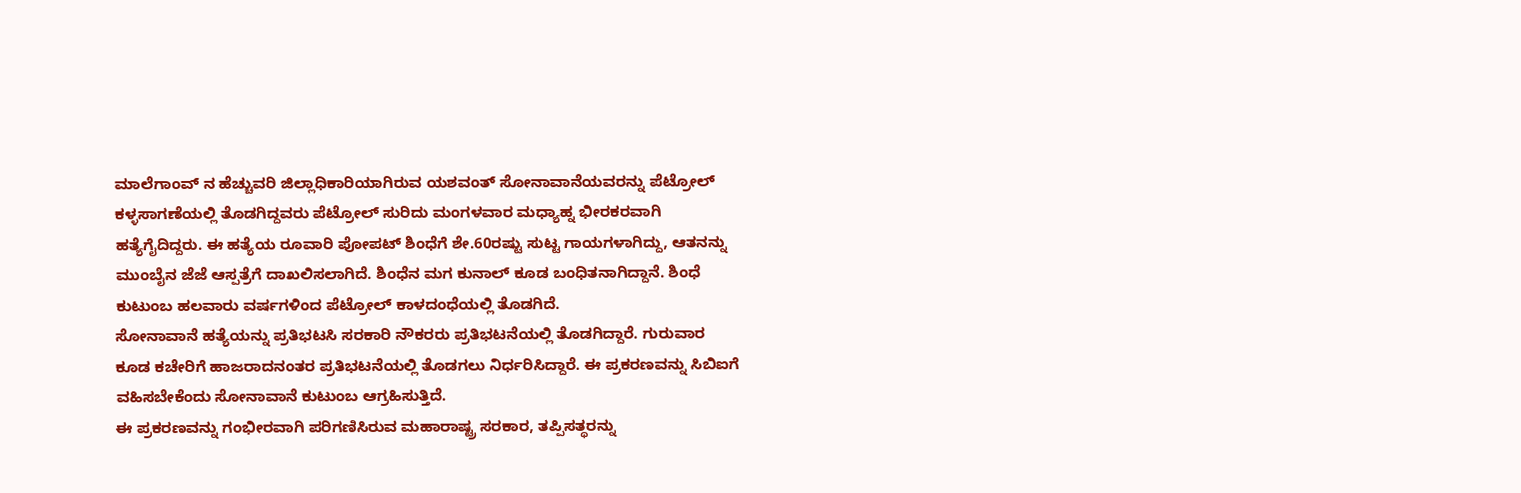ಮಾಲೆಗಾಂವ್ ನ ಹೆಚ್ಚುವರಿ ಜಿಲ್ಲಾಧಿಕಾರಿಯಾಗಿರುವ ಯಶವಂತ್ ಸೋನಾವಾನೆಯವರನ್ನು ಪೆಟ್ರೋಲ್ ಕಳ್ಳಸಾಗಣೆಯಲ್ಲಿ ತೊಡಗಿದ್ದವರು ಪೆಟ್ರೋಲ್ ಸುರಿದು ಮಂಗಳವಾರ ಮಧ್ಯಾಹ್ನ ಭೀರಕರವಾಗಿ ಹತ್ಯೆಗೈದಿದ್ದರು. ಈ ಹತ್ಯೆಯ ರೂವಾರಿ ಪೋಪಟ್ ಶಿಂಧೆಗೆ ಶೇ.60ರಷ್ಟು ಸುಟ್ಟ ಗಾಯಗಳಾಗಿದ್ದು, ಆತನನ್ನು ಮುಂಬೈನ ಜೆಜೆ ಆಸ್ಪತ್ರೆಗೆ ದಾಖಲಿಸಲಾಗಿದೆ. ಶಿಂಧೆನ ಮಗ ಕುನಾಲ್ ಕೂಡ ಬಂಧಿತನಾಗಿದ್ದಾನೆ. ಶಿಂಧೆ ಕುಟುಂಬ ಹಲವಾರು ವರ್ಷಗಳಿಂದ ಪೆಟ್ರೋಲ್ ಕಾಳದಂಧೆಯಲ್ಲಿ ತೊಡಗಿದೆ.
ಸೋನಾವಾನೆ ಹತ್ಯೆಯನ್ನು ಪ್ರತಿಭಟಸಿ ಸರಕಾರಿ ನೌಕರರು ಪ್ರತಿಭಟನೆಯಲ್ಲಿ ತೊಡಗಿದ್ದಾರೆ. ಗುರುವಾರ ಕೂಡ ಕಚೇರಿಗೆ ಹಾಜರಾದನಂತರ ಪ್ರತಿಭಟನೆಯಲ್ಲಿ ತೊಡಗಲು ನಿರ್ಧರಿಸಿದ್ದಾರೆ. ಈ ಪ್ರಕರಣವನ್ನು ಸಿಬಿಐಗೆ ವಹಿಸಬೇಕೆಂದು ಸೋನಾವಾನೆ ಕುಟುಂಬ ಆಗ್ರಹಿಸುತ್ತಿದೆ.
ಈ ಪ್ರಕರಣವನ್ನು ಗಂಭೀರವಾಗಿ ಪರಿಗಣಿಸಿರುವ ಮಹಾರಾಷ್ಟ್ರ ಸರಕಾರ, ತಪ್ಪಿಸತ್ಥರನ್ನು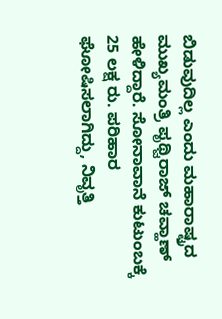ಬಿಡುವುದಿಲ್ಲ ಎಂದು ಮಹಾರಾಷ್ಟ್ರದ ಮುಖ್ಯಮಂತ್ರಿ ಪೃಥ್ವಿರಾಜ್ ಚವ್ಹಾಣ್ ಹೇಳಿದ್ದಾರೆ. ಸೋನಾವಾನೆ ಕುಟುಂಬಕ್ಕೆ 25 ಲಕ್ಷ ರು. ಪರಿಹಾರ ಘೋಷಿಸಲಾಗಿದ್ದು, ನಿವೃತ್ತಿ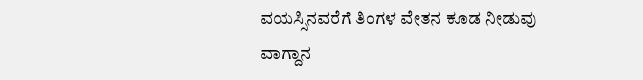ವಯಸ್ಸಿನವರೆಗೆ ತಿಂಗಳ ವೇತನ ಕೂಡ ನೀಡುವು ವಾಗ್ದಾನ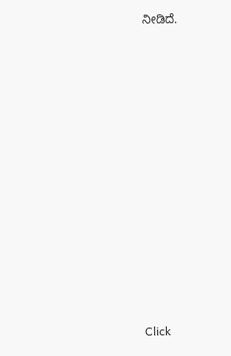ನೀಡಿದೆ.












Click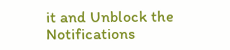it and Unblock the Notifications